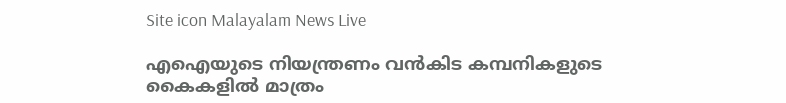Site icon Malayalam News Live

എഐയുടെ നിയന്ത്രണം വന്‍കിട കമ്പനികളുടെ കൈകളില്‍ മാത്രം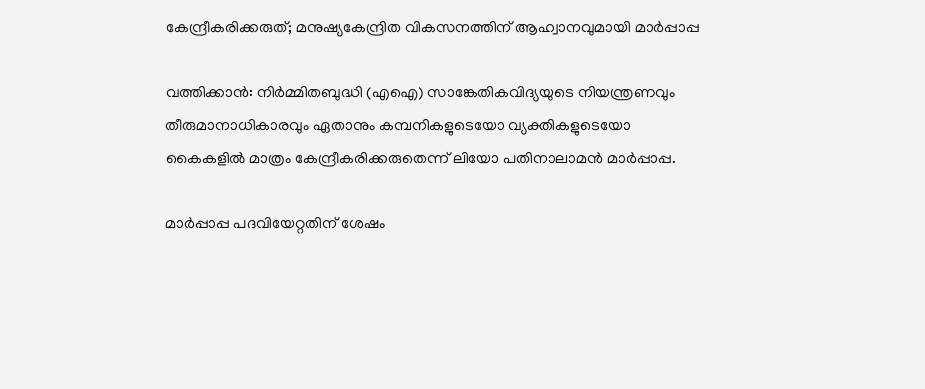കേന്ദ്രീകരിക്കരുത്; മനുഷ്യകേന്ദ്രിത വികസനത്തിന് ആഹ്വാനവുമായി മാര്‍പ്പാപ്പ

വത്തിക്കാന്‍: നിര്‍മ്മിതബുദ്ധി (എഐ) സാങ്കേതികവിദ്യയുടെ നിയന്ത്രണവും തീരുമാനാധികാരവും ഏതാനും കമ്പനികളുടെയോ വ്യക്തികളുടെയോ കൈകളില്‍ മാത്രം കേന്ദ്രീകരിക്കരുതെന്ന് ലിയോ പതിനാലാമന്‍ മാര്‍പ്പാപ്പ.

മാര്‍പ്പാപ്പ പദവിയേറ്റതിന് ശേഷം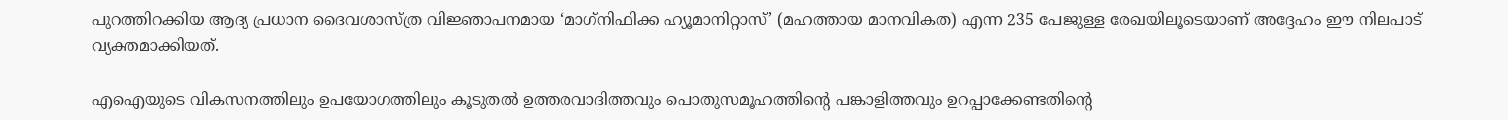പുറത്തിറക്കിയ ആദ്യ പ്രധാന ദൈവശാസ്ത്ര വിജ്ഞാപനമായ ‘മാഗ്‌നിഫിക്ക ഹ്യൂമാനിറ്റാസ്’ (മഹത്തായ മാനവികത) എന്ന 235 പേജുള്ള രേഖയിലൂടെയാണ് അദ്ദേഹം ഈ നിലപാട് വ്യക്തമാക്കിയത്.

എഐയുടെ വികസനത്തിലും ഉപയോഗത്തിലും കൂടുതല്‍ ഉത്തരവാദിത്തവും പൊതുസമൂഹത്തിന്റെ പങ്കാളിത്തവും ഉറപ്പാക്കേണ്ടതിന്റെ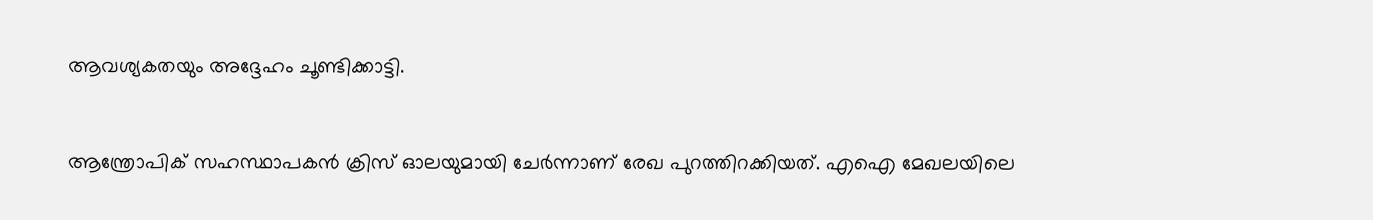ആവശ്യകതയും അദ്ദേഹം ചൂണ്ടിക്കാട്ടി.



ആന്ത്രോപിക് സഹസ്ഥാപകന്‍ ക്രിസ് ഓലയുമായി ചേര്‍ന്നാണ് രേഖ പുറത്തിറക്കിയത്. എഐ മേഖലയിലെ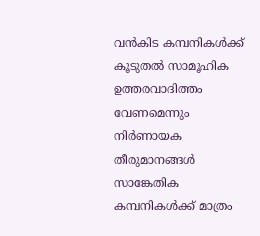വന്‍കിട കമ്പനികള്‍ക്ക് കൂടുതല്‍ സാമൂഹിക ഉത്തരവാദിത്തം വേണമെന്നും നിര്‍ണായക തീരുമാനങ്ങള്‍ സാങ്കേതിക കമ്പനികള്‍ക്ക് മാത്രം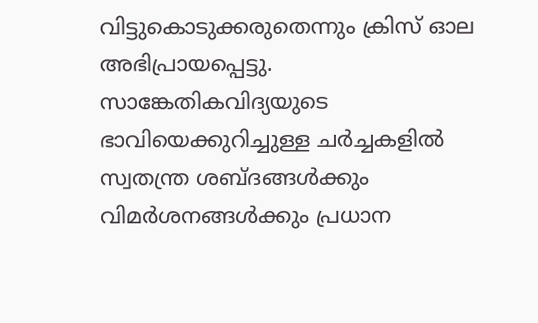വിട്ടുകൊടുക്കരുതെന്നും ക്രിസ് ഓല അഭിപ്രായപ്പെട്ടു. സാങ്കേതികവിദ്യയുടെ ഭാവിയെക്കുറിച്ചുള്ള ചര്‍ച്ചകളില്‍ സ്വതന്ത്ര ശബ്ദങ്ങള്‍ക്കും വിമര്‍ശനങ്ങള്‍ക്കും പ്രധാന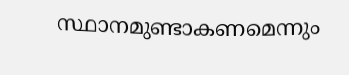സ്ഥാനമുണ്ടാകണമെന്നും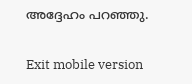അദ്ദേഹം പറഞ്ഞു.

Exit mobile version